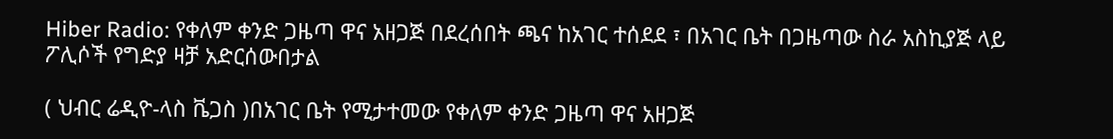Hiber Radio: የቀለም ቀንድ ጋዜጣ ዋና አዘጋጅ በደረሰበት ጫና ከአገር ተሰደደ ፣ በአገር ቤት በጋዜጣው ስራ አስኪያጅ ላይ ፖሊሶች የግድያ ዛቻ አድርሰውበታል

( ህብር ሬዲዮ-ላስ ቬጋስ )በአገር ቤት የሚታተመው የቀለም ቀንድ ጋዜጣ ዋና አዘጋጅ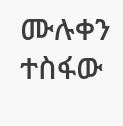ሙሉቀን ተስፋው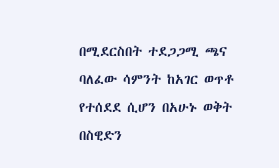በሚደርስበት ተደጋጋሚ ጫና ባለፈው ሳምንት ከአገር ወጥቶ የተሰደደ ሲሆን በአሁኑ ወቅት በስዊድን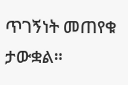ጥገኝነት መጠየቁ ታውቋል።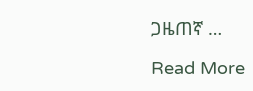ጋዜጠኛ …

Read More